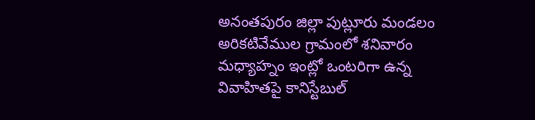అనంతపురం జిల్లా పుట్లూరు మండలం అరికటివేముల గ్రామంలో శనివారం మధ్యాహ్నం ఇంట్లో ఒంటరిగా ఉన్న వివాహితపై కానిస్టేబుల్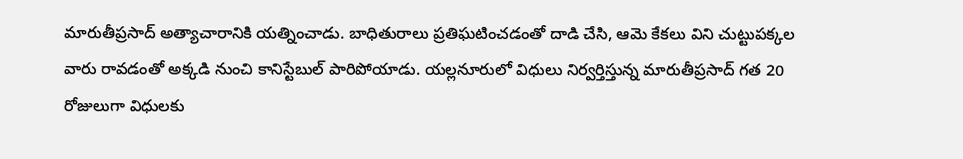మారుతీప్రసాద్ అత్యాచారానికి యత్నించాడు. బాధితురాలు ప్రతిఘటించడంతో దాడి చేసి, ఆమె కేకలు విని చుట్టుపక్కల వారు రావడంతో అక్కడి నుంచి కానిస్టేబుల్ పారిపోయాడు. యల్లనూరులో విధులు నిర్వర్తిస్తున్న మారుతీప్రసాద్ గత 20 రోజులుగా విధులకు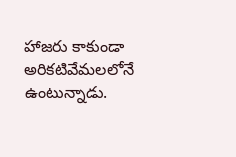హాజరు కాకుండా అరికటివేమలలోనే ఉంటున్నాడు.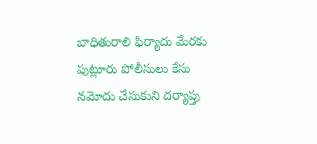బాధితురాలి ఫిర్యాదు మేరకు పుట్లూరు పోలీసులు కేసు నమోదు చేసుకుని దర్యాప్తు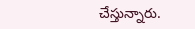చేస్తున్నారు.